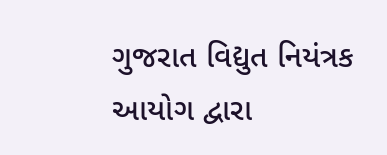ગુજરાત વિદ્યુત નિયંત્રક આયોગ દ્વારા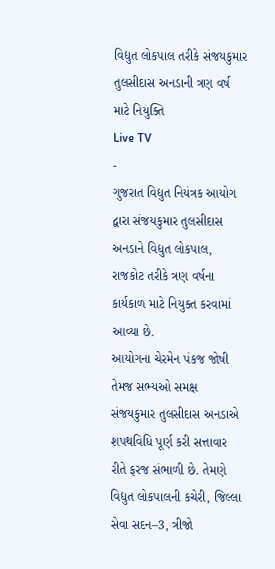વિદ્યુત લોકપાલ તરીકે સંજયકુમાર તુલસીદાસ અનડાની ત્રણ વર્ષ માટે નિયુક્તિ
Live TV
-
ગુજરાત વિદ્યુત નિયંત્રક આયોગ દ્વારા સંજયકુમાર તુલસીદાસ અનડાને વિદ્યુત લોકપાલ, રાજકોટ તરીકે ત્રણ વર્ષના કાર્યકાળ માટે નિયુક્ત કરવામાં આવ્યા છે.
આયોગના ચેરમેન પંકજ જોષી તેમજ સભ્યઓ સમક્ષ સંજયકુમાર તુલસીદાસ અનડાએ શપથવિધિ પૂર્ણ કરી સત્તાવાર રીતે ફરજ સંભાળી છે. તેમણે વિદ્યુત લોકપાલની કચેરી, જિલ્લા સેવા સદન–3, ત્રીજો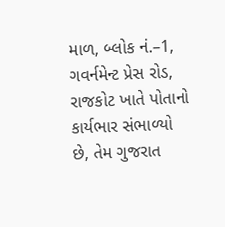માળ, બ્લોક નં.–1, ગવર્નમેન્ટ પ્રેસ રોડ, રાજકોટ ખાતે પોતાનો કાર્યભાર સંભાળ્યો છે, તેમ ગુજરાત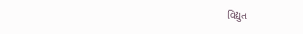વિદ્યુત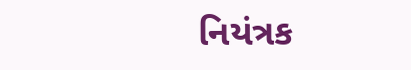નિયંત્રક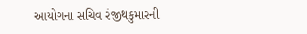આયોગના સચિવ રંજીથકુમારની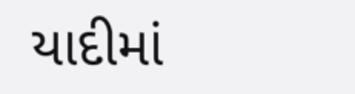યાદીમાં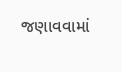જણાવવામાં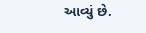આવ્યું છે.